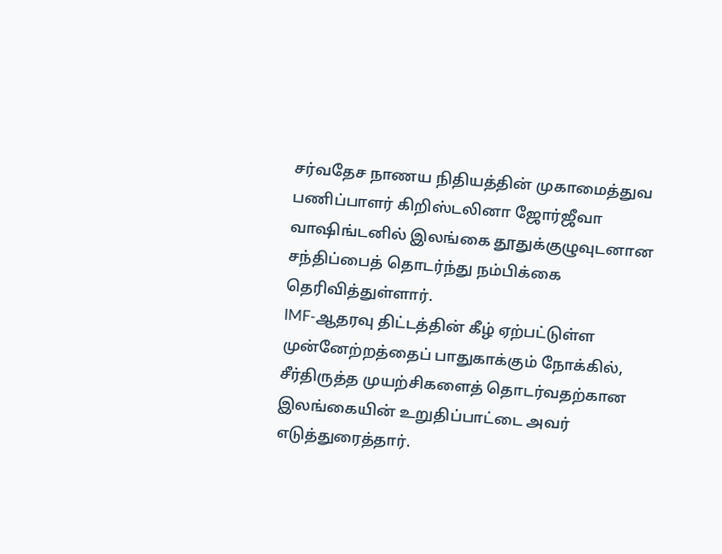சர்வதேச நாணய நிதியத்தின் முகாமைத்துவ பணிப்பாளர் கிறிஸ்டலினா ஜோர்ஜீவா வாஷிங்டனில் இலங்கை தூதுக்குழுவுடனான சந்திப்பைத் தொடர்ந்து நம்பிக்கை தெரிவித்துள்ளார்.
IMF-ஆதரவு திட்டத்தின் கீழ் ஏற்பட்டுள்ள முன்னேற்றத்தைப் பாதுகாக்கும் நோக்கில், சீர்திருத்த முயற்சிகளைத் தொடர்வதற்கான இலங்கையின் உறுதிப்பாட்டை அவர் எடுத்துரைத்தார்.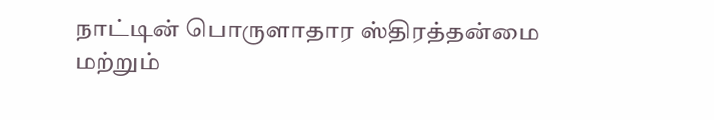நாட்டின் பொருளாதார ஸ்திரத்தன்மை மற்றும்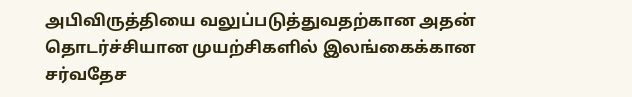அபிவிருத்தியை வலுப்படுத்துவதற்கான அதன் தொடர்ச்சியான முயற்சிகளில் இலங்கைக்கான சர்வதேச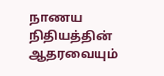நாணய நிதியத்தின் ஆதரவையும்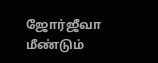ஜோர்ஜீவா மீண்டும்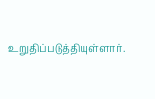உறுதிப்படுத்தியுள்ளார்.